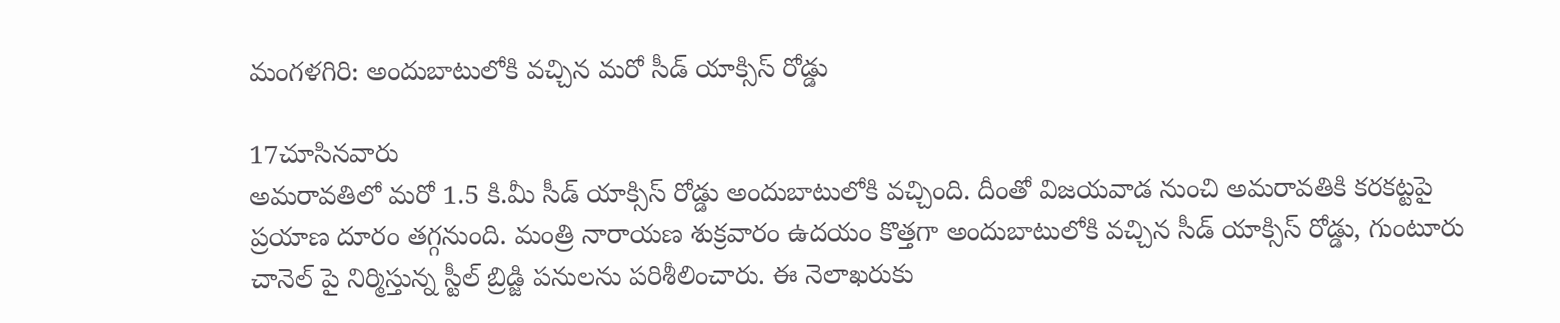మంగళగిరి: అందుబాటులోకి వచ్చిన మరో సీడ్ యాక్సిస్ రోడ్డు

17చూసినవారు
అమరావతిలో మరో 1.5 కి.మీ సీడ్ యాక్సిస్ రోడ్డు అందుబాటులోకి వచ్చింది. దీంతో విజయవాడ నుంచి అమరావతికి కరకట్టపై ప్రయాణ దూరం తగ్గనుంది. మంత్రి నారాయణ శుక్రవారం ఉదయం కొత్తగా అందుబాటులోకి వచ్చిన సీడ్ యాక్సిస్ రోడ్డు, గుంటూరు చానెల్ పై నిర్మిస్తున్న స్టీల్ బ్రిడ్జి పనులను పరిశీలించారు. ఈ నెలాఖరుకు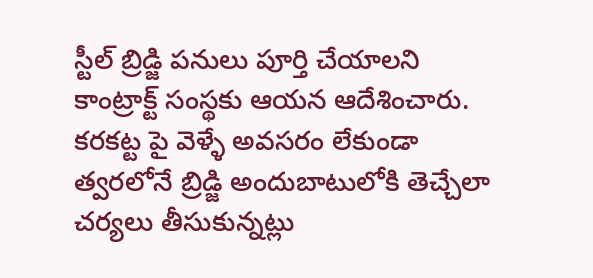స్టీల్ బ్రిడ్జి పనులు పూర్తి చేయాలని కాంట్రాక్ట్ సంస్థకు ఆయన ఆదేశించారు. కరకట్ట పై వెళ్ళే అవసరం లేకుండా త్వరలోనే బ్రిడ్జి అందుబాటులోకి తెచ్చేలా చర్యలు తీసుకున్నట్లు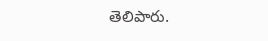తెలిపారు.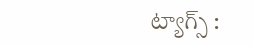ట్యాగ్స్ :